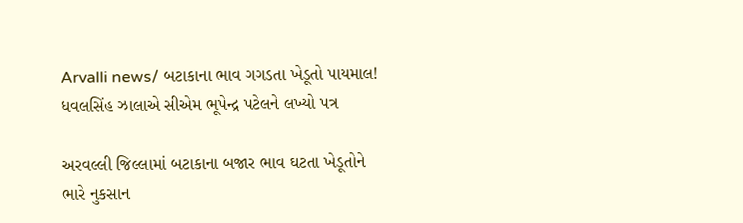Arvalli news/ બટાકાના ભાવ ગગડતા ખેડૂતો પાયમાલ! ધવલસિંહ ઝાલાએ સીએમ ભૂપેન્દ્ર પટેલને લખ્યો પત્ર

અરવલ્લી જિલ્લામાં બટાકાના બજાર ભાવ ઘટતા ખેડૂતોને ભારે નુકસાન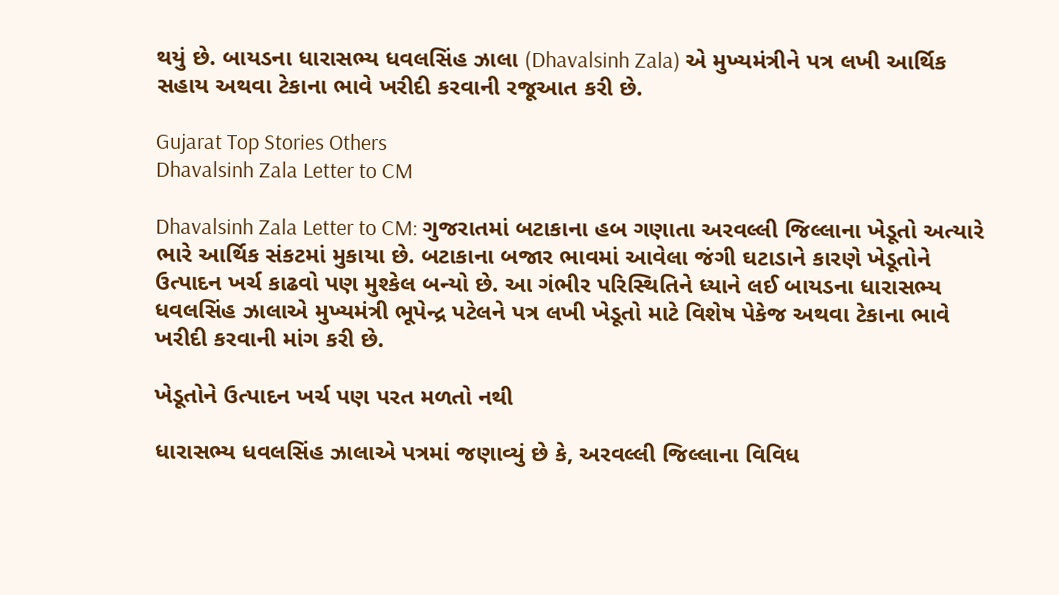થયું છે. બાયડના ધારાસભ્ય ધવલસિંહ ઝાલા (Dhavalsinh Zala) એ મુખ્યમંત્રીને પત્ર લખી આર્થિક સહાય અથવા ટેકાના ભાવે ખરીદી કરવાની રજૂઆત કરી છે.

Gujarat Top Stories Others
Dhavalsinh Zala Letter to CM

Dhavalsinh Zala Letter to CM: ગુજરાતમાં બટાકાના હબ ગણાતા અરવલ્લી જિલ્લાના ખેડૂતો અત્યારે ભારે આર્થિક સંકટમાં મુકાયા છે. બટાકાના બજાર ભાવમાં આવેલા જંગી ઘટાડાને કારણે ખેડૂતોને ઉત્પાદન ખર્ચ કાઢવો પણ મુશ્કેલ બન્યો છે. આ ગંભીર પરિસ્થિતિને ધ્યાને લઈ બાયડના ધારાસભ્ય ધવલસિંહ ઝાલાએ મુખ્યમંત્રી ભૂપેન્દ્ર પટેલને પત્ર લખી ખેડૂતો માટે વિશેષ પેકેજ અથવા ટેકાના ભાવે ખરીદી કરવાની માંગ કરી છે.

ખેડૂતોને ઉત્પાદન ખર્ચ પણ પરત મળતો નથી

ધારાસભ્ય ધવલસિંહ ઝાલાએ પત્રમાં જણાવ્યું છે કે, અરવલ્લી જિલ્લાના વિવિધ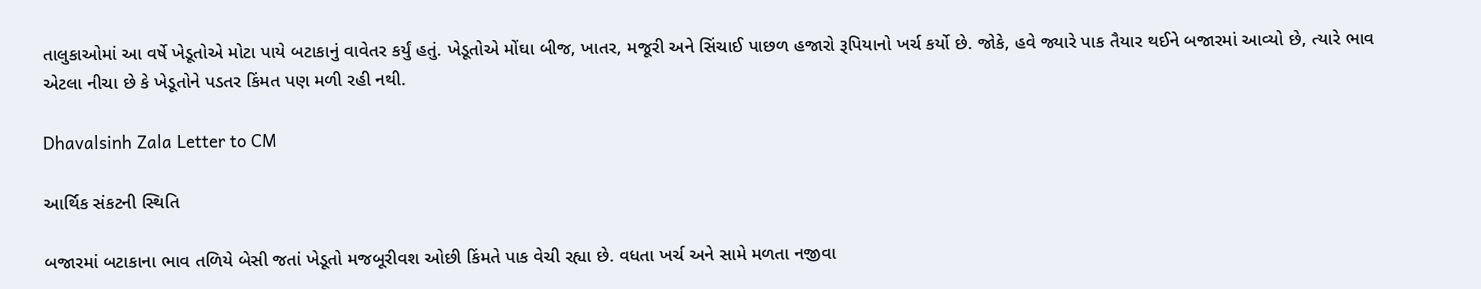તાલુકાઓમાં આ વર્ષે ખેડૂતોએ મોટા પાયે બટાકાનું વાવેતર કર્યું હતું. ખેડૂતોએ મોંઘા બીજ, ખાતર, મજૂરી અને સિંચાઈ પાછળ હજારો રૂપિયાનો ખર્ચ કર્યો છે. જોકે, હવે જ્યારે પાક તૈયાર થઈને બજારમાં આવ્યો છે, ત્યારે ભાવ એટલા નીચા છે કે ખેડૂતોને પડતર કિંમત પણ મળી રહી નથી.

Dhavalsinh Zala Letter to CM

આર્થિક સંકટની સ્થિતિ

બજારમાં બટાકાના ભાવ તળિયે બેસી જતાં ખેડૂતો મજબૂરીવશ ઓછી કિંમતે પાક વેચી રહ્યા છે. વધતા ખર્ચ અને સામે મળતા નજીવા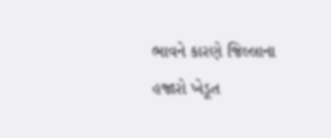ભાવને કારણે જિલ્લાના હજારો ખેડૂત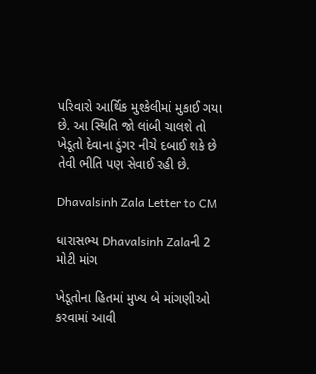પરિવારો આર્થિક મુશ્કેલીમાં મુકાઈ ગયા છે. આ સ્થિતિ જો લાંબી ચાલશે તો ખેડૂતો દેવાના ડુંગર નીચે દબાઈ શકે છે તેવી ભીતિ પણ સેવાઈ રહી છે.

Dhavalsinh Zala Letter to CM

ધારાસભ્ય Dhavalsinh Zalaની 2 મોટી માંગ

ખેડૂતોના હિતમાં મુખ્ય બે માંગણીઓ કરવામાં આવી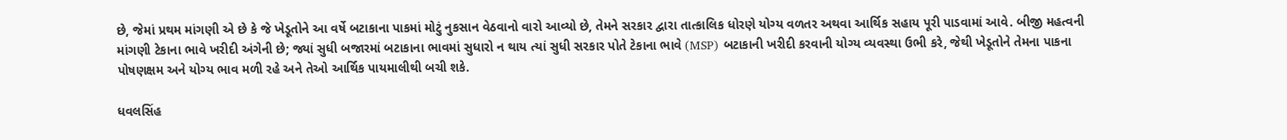છે, જેમાં પ્રથમ માંગણી એ છે કે જે ખેડૂતોને આ વર્ષે બટાકાના પાકમાં મોટું નુકસાન વેઠવાનો વારો આવ્યો છે, તેમને સરકાર દ્વારા તાત્કાલિક ધોરણે યોગ્ય વળતર અથવા આર્થિક સહાય પૂરી પાડવામાં આવે. બીજી મહત્વની માંગણી ટેકાના ભાવે ખરીદી અંગેની છે; જ્યાં સુધી બજારમાં બટાકાના ભાવમાં સુધારો ન થાય ત્યાં સુધી સરકાર પોતે ટેકાના ભાવે (MSP) બટાકાની ખરીદી કરવાની યોગ્ય વ્યવસ્થા ઉભી કરે, જેથી ખેડૂતોને તેમના પાકના પોષણક્ષમ અને યોગ્ય ભાવ મળી રહે અને તેઓ આર્થિક પાયમાલીથી બચી શકે.

ધવલસિંહ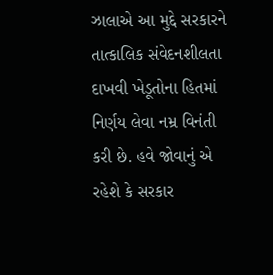ઝાલાએ આ મુદ્દે સરકારને તાત્કાલિક સંવેદનશીલતા દાખવી ખેડૂતોના હિતમાં નિર્ણય લેવા નમ્ર વિનંતી કરી છે. હવે જોવાનું એ રહેશે કે સરકાર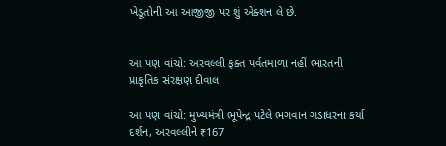ખેડૂતોની આ આજીજી પર શું એક્શન લે છે.


આ પણ વાંચો: અરવલ્લી ફક્ત પર્વતમાળા નહીં ભારતની પ્રાકૃતિક સંરક્ષણ દીવાલ

આ પણ વાંચો: મુખ્યમંત્રી ભૂપેન્દ્ર પટેલે ભગવાન ગડાધરના કર્યા દર્શન, અરવલ્લીને ₹167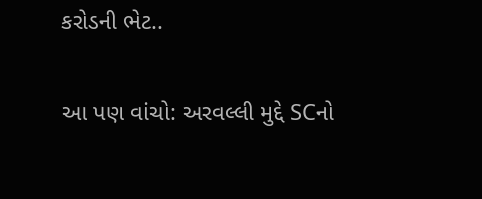કરોડની ભેટ..

આ પણ વાંચો: અરવલ્લી મુદ્દે SCનો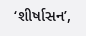‘શીર્ષાસન’,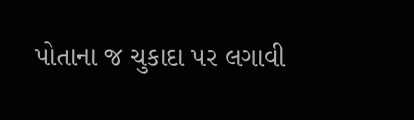પોતાના જ ચુકાદા પર લગાવી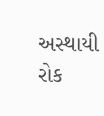અસ્થાયી રોક